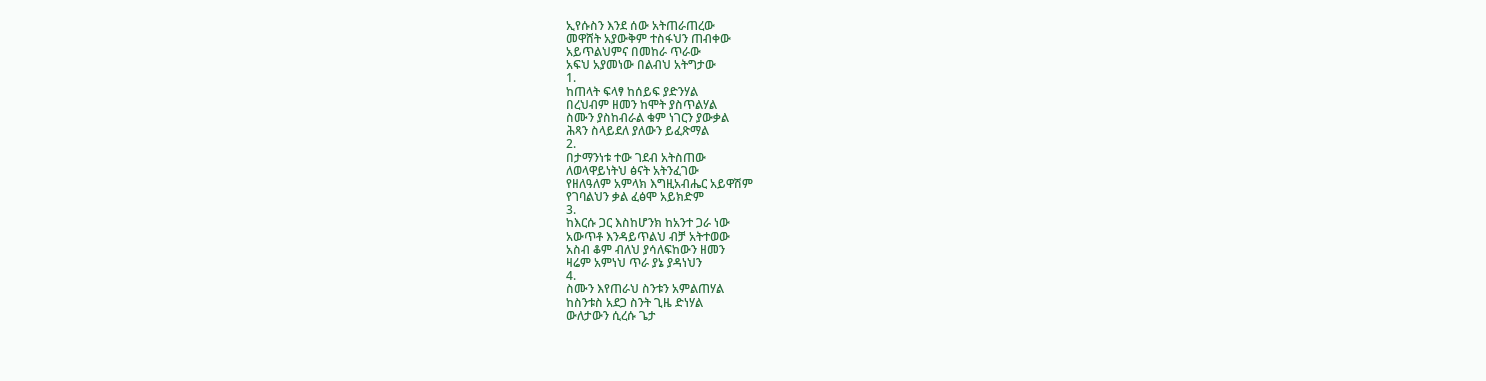ኢየሱስን እንደ ሰው አትጠራጠረው
መዋሸት አያውቅም ተስፋህን ጠብቀው
አይጥልህምና በመከራ ጥራው
አፍህ አያመነው በልብህ አትግታው
1.
ከጠላት ፍላፃ ከሰይፍ ያድንሃል
በረህብም ዘመን ከሞት ያስጥልሃል
ስሙን ያስከብራል ቁም ነገርን ያውቃል
ሕጻን ስላይደለ ያለውን ይፈጽማል
2.
በታማንነቱ ተው ገደብ አትስጠው
ለወላዋይነትህ ፅናት አትንፈገው
የዘለዓለም አምላክ እግዚአብሔር አይዋሽም
የገባልህን ቃል ፈፅሞ አይክድም
3.
ከእርሱ ጋር እስከሆንክ ከአንተ ጋራ ነው
አውጥቶ እንዳይጥልህ ብቻ አትተወው
አስብ ቆም ብለህ ያሳለፍከውን ዘመን
ዛሬም አምነህ ጥራ ያኔ ያዳነህን
4.
ስሙን እየጠራህ ስንቱን አምልጠሃል
ከስንቱስ አደጋ ስንት ጊዜ ድነሃል
ውለታውን ሲረሱ ጌታ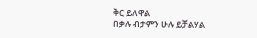ቅር ይለዋል
በቃሉ ብታምን ሁሉ ይቻልሃል